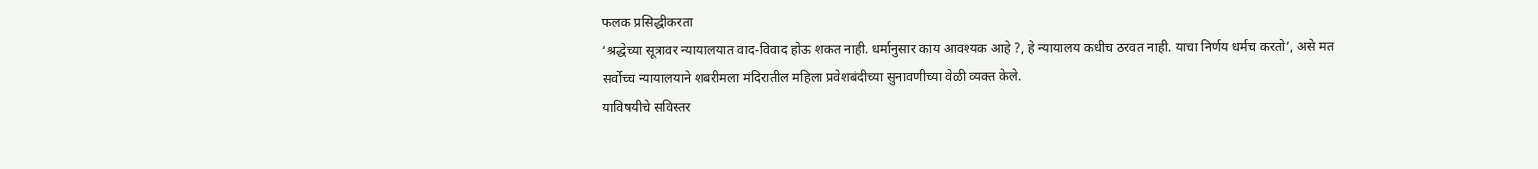फलक प्रसिद्धीकरता
‘श्रद्धेच्या सूत्रावर न्यायालयात वाद-विवाद होऊ शकत नाही. धर्मानुसार काय आवश्यक आहे ?, हे न्यायालय कधीच ठरवत नाही. याचा निर्णय धर्मच करतो’, असे मत सर्वोच्च न्यायालयाने शबरीमला मंदिरातील महिला प्रवेशबंदीच्या सुनावणीच्या वेळी व्यक्त केले.
याविषयीचे सविस्तर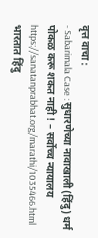वृत्त वाचा :
- Sabarimala Case : सुधारणेच्या नावाखाली (हिंदु) धर्म पोकळ करू शकत नाही ! – सर्वोच्च न्यायालय
https://sanatanprabhat.org/marathi/1035466.html
भारतात हिंदु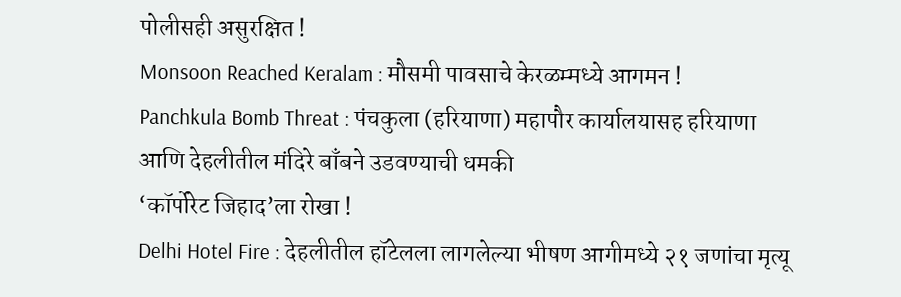पोलीसही असुरक्षित !
Monsoon Reached Keralam : मौसमी पावसाचे केरळम्मध्ये आगमन !
Panchkula Bomb Threat : पंचकुला (हरियाणा) महापौर कार्यालयासह हरियाणा आणि देहलीतील मंदिरे बाँबने उडवण्याची धमकी
‘कॉर्पोरेट जिहाद’ला रोखा !
Delhi Hotel Fire : देहलीतील हॉटेलला लागलेल्या भीषण आगीमध्ये २१ जणांचा मृत्यू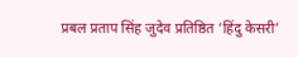प्रबल प्रताप सिंह जुदेव प्रतिष्ठित ‘हिंदु केसरी’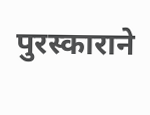पुरस्काराने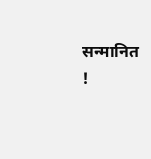सन्मानित !